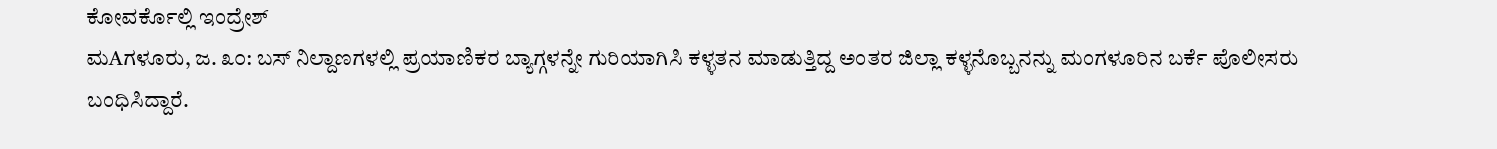ಕೋವರ್ಕೊಲ್ಲಿ ಇಂದ್ರೇಶ್
ಮAಗಳೂರು, ಜ. ೩೦: ಬಸ್ ನಿಲ್ದಾಣಗಳಲ್ಲಿ ಪ್ರಯಾಣಿಕರ ಬ್ಯಾಗ್ಗಳನ್ನೇ ಗುರಿಯಾಗಿಸಿ ಕಳ್ಳತನ ಮಾಡುತ್ತಿದ್ದ ಅಂತರ ಜಿಲ್ಲಾ ಕಳ್ಳನೊಬ್ಬನನ್ನು ಮಂಗಳೂರಿನ ಬರ್ಕೆ ಪೊಲೀಸರು ಬಂಧಿಸಿದ್ದಾರೆ.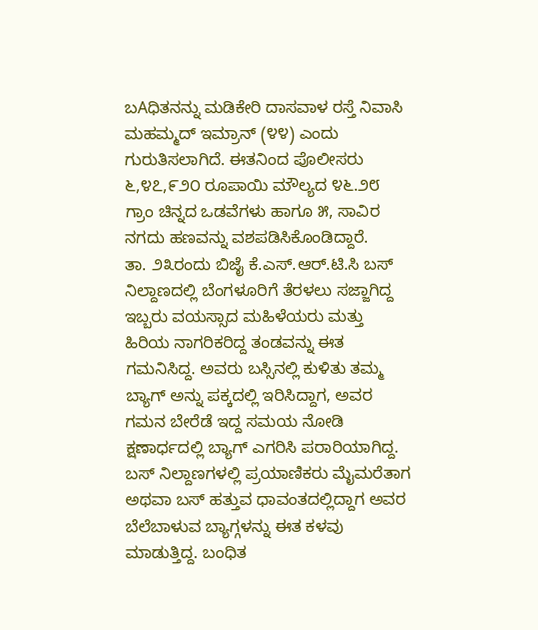ಬAಧಿತನನ್ನು ಮಡಿಕೇರಿ ದಾಸವಾಳ ರಸ್ತೆ ನಿವಾಸಿ ಮಹಮ್ಮದ್ ಇಮ್ರಾನ್ (೪೪) ಎಂದು ಗುರುತಿಸಲಾಗಿದೆ. ಈತನಿಂದ ಪೊಲೀಸರು ೬,೪೭,೯೨೦ ರೂಪಾಯಿ ಮೌಲ್ಯದ ೪೬.೨೮ ಗ್ರಾಂ ಚಿನ್ನದ ಒಡವೆಗಳು ಹಾಗೂ ೫, ಸಾವಿರ ನಗದು ಹಣವನ್ನು ವಶಪಡಿಸಿಕೊಂಡಿದ್ದಾರೆ.
ತಾ. ೨೩ರಂದು ಬಿಜೈ ಕೆ.ಎಸ್.ಆರ್.ಟಿ.ಸಿ ಬಸ್ ನಿಲ್ದಾಣದಲ್ಲಿ ಬೆಂಗಳೂರಿಗೆ ತೆರಳಲು ಸಜ್ಜಾಗಿದ್ದ ಇಬ್ಬರು ವಯಸ್ಸಾದ ಮಹಿಳೆಯರು ಮತ್ತು ಹಿರಿಯ ನಾಗರಿಕರಿದ್ದ ತಂಡವನ್ನು ಈತ ಗಮನಿಸಿದ್ದ. ಅವರು ಬಸ್ಸಿನಲ್ಲಿ ಕುಳಿತು ತಮ್ಮ ಬ್ಯಾಗ್ ಅನ್ನು ಪಕ್ಕದಲ್ಲಿ ಇರಿಸಿದ್ದಾಗ, ಅವರ ಗಮನ ಬೇರೆಡೆ ಇದ್ದ ಸಮಯ ನೋಡಿ ಕ್ಷಣಾರ್ಧದಲ್ಲಿ ಬ್ಯಾಗ್ ಎಗರಿಸಿ ಪರಾರಿಯಾಗಿದ್ದ. ಬಸ್ ನಿಲ್ದಾಣಗಳಲ್ಲಿ ಪ್ರಯಾಣಿಕರು ಮೈಮರೆತಾಗ ಅಥವಾ ಬಸ್ ಹತ್ತುವ ಧಾವಂತದಲ್ಲಿದ್ದಾಗ ಅವರ ಬೆಲೆಬಾಳುವ ಬ್ಯಾಗ್ಗಳನ್ನು ಈತ ಕಳವು ಮಾಡುತ್ತಿದ್ದ. ಬಂಧಿತ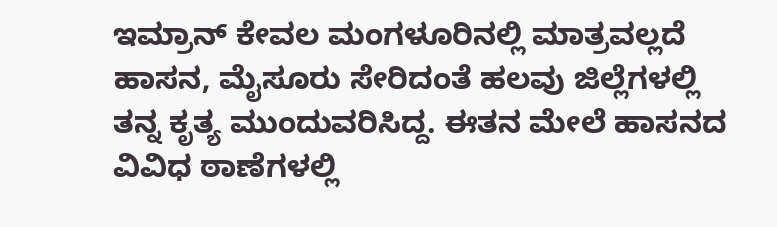ಇಮ್ರಾನ್ ಕೇವಲ ಮಂಗಳೂರಿನಲ್ಲಿ ಮಾತ್ರವಲ್ಲದೆ ಹಾಸನ, ಮೈಸೂರು ಸೇರಿದಂತೆ ಹಲವು ಜಿಲ್ಲೆಗಳಲ್ಲಿ ತನ್ನ ಕೃತ್ಯ ಮುಂದುವರಿಸಿದ್ದ. ಈತನ ಮೇಲೆ ಹಾಸನದ ವಿವಿಧ ಠಾಣೆಗಳಲ್ಲಿ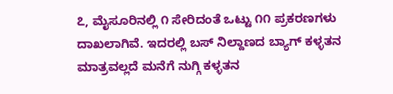೭, ಮೈಸೂರಿನಲ್ಲಿ ೧ ಸೇರಿದಂತೆ ಒಟ್ಟು ೧೧ ಪ್ರಕರಣಗಳು ದಾಖಲಾಗಿವೆ. ಇದರಲ್ಲಿ ಬಸ್ ನಿಲ್ದಾಣದ ಬ್ಯಾಗ್ ಕಳ್ಳತನ ಮಾತ್ರವಲ್ಲದೆ ಮನೆಗೆ ನುಗ್ಗಿ ಕಳ್ಳತನ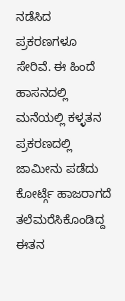ನಡೆಸಿದ ಪ್ರಕರಣಗಳೂ ಸೇರಿವೆ. ಈ ಹಿಂದೆ ಹಾಸನದಲ್ಲಿ ಮನೆಯಲ್ಲಿ ಕಳ್ಳತನ ಪ್ರಕರಣದಲ್ಲಿ ಜಾಮೀನು ಪಡೆದು ಕೋರ್ಟ್ಗೆ ಹಾಜರಾಗದೆ ತಲೆಮರೆಸಿಕೊಂಡಿದ್ದ ಈತನ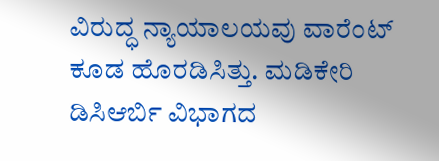ವಿರುದ್ಧ ನ್ಯಾಯಾಲಯವು ವಾರೆಂಟ್ ಕೂಡ ಹೊರಡಿಸಿತ್ತು. ಮಡಿಕೇರಿ ಡಿಸಿಆರ್ಬಿ ವಿಭಾಗದ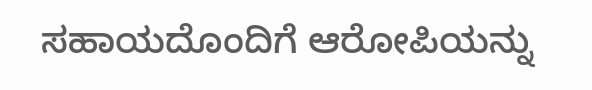ಸಹಾಯದೊಂದಿಗೆ ಆರೋಪಿಯನ್ನು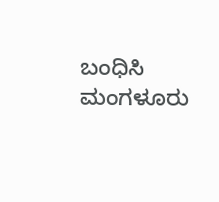ಬಂಧಿಸಿ ಮಂಗಳೂರು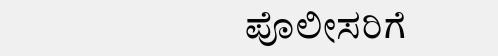ಪೊಲೀಸರಿಗೆ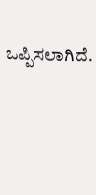ಒಪ್ಪಿಸಲಾಗಿದೆ.